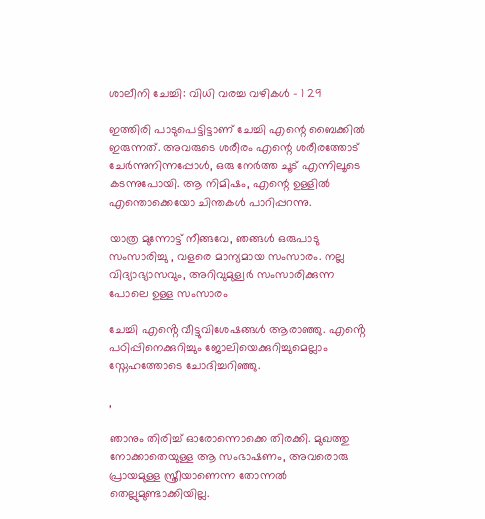ശാലീനി ചേച്ചി: വിധി വരച്ച വഴികൾ – 1 29

ഇത്തിരി പാടുപെട്ടിട്ടാണ് ചേച്ചി എന്റെ ബൈക്കിൽ ഇരുന്നത്. അവരുടെ ശരീരം എന്റെ ശരീരത്തോട് ചേർന്നുനിന്നപ്പോൾ, ഒരു നേർത്ത ചൂട് എന്നിലൂടെ കടന്നുപോയി. ആ നിമിഷം, എന്റെ ഉള്ളിൽ എന്തൊക്കെയോ ചിന്തകൾ പാറിപ്പറന്നു.

യാത്ര മുന്നോട്ട് നീങ്ങവേ, ഞങ്ങൾ ഒരുപാടു സംസാരിച്ചു , വളരെ മാന്യമായ സംസാരം. നല്ല വിദ്യാഭ്യാസവും, അറിവുമുള്വർ സംസാരിക്കുന്ന പോലെ ഉള്ള സംസാരം

ചേച്ചി എൻ്റെ വീട്ടുവിശേഷങ്ങൾ ആരാഞ്ഞു. എൻ്റെ പഠിപ്പിനെക്കുറിച്ചും ജോലിയെക്കുറിച്ചുമെല്ലാം സ്നേഹത്തോടെ ചോദിച്ചറിഞ്ഞു.

,

ഞാനും തിരിച്ച് ഓരോന്നൊക്കെ തിരക്കി. മുഖത്തു നോക്കാതെയുള്ള ആ സംഭാഷണം, അവരൊരു പ്രായമുള്ള സ്ത്രീയാണെന്ന തോന്നൽ തെല്ലുമുണ്ടാക്കിയില്ല.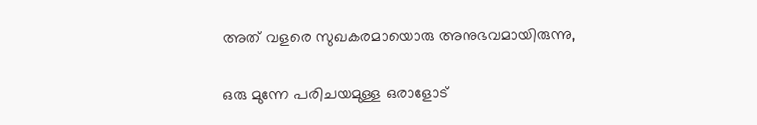അത് വളരെ സുഖകരമായൊരു അനുഭവമായിരുന്നു,

ഒരു മുന്നേ പരിചയമുള്ള ഒരാളോട്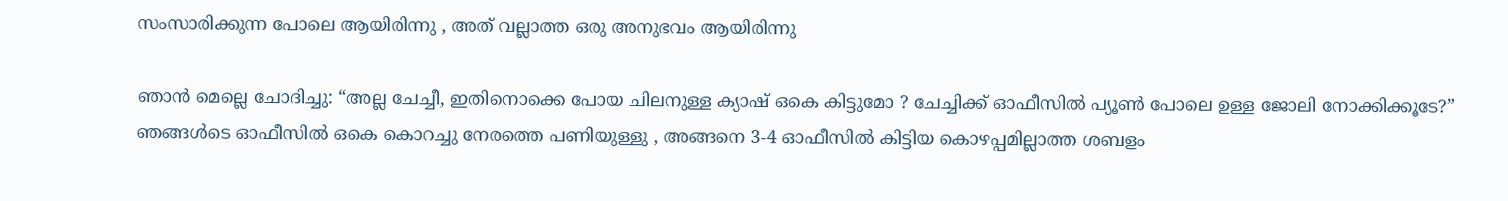സംസാരിക്കുന്ന പോലെ ആയിരിന്നു , അത് വല്ലാത്ത ഒരു അനുഭവം ആയിരിന്നു

ഞാൻ മെല്ലെ ചോദിച്ചു: “അല്ല ചേച്ചീ, ഇതിനൊക്കെ പോയ ചിലനുള്ള ക്യാഷ് ഒകെ കിട്ടുമോ ? ചേച്ചിക്ക് ഓഫീസിൽ പ്യൂൺ പോലെ ഉള്ള ജോലി നോക്കിക്കൂടേ?” ഞങ്ങൾടെ ഓഫീസിൽ ഒകെ കൊറച്ചു നേരത്തെ പണിയുള്ളു , അങ്ങനെ 3-4 ഓഫീസിൽ കിട്ടിയ കൊഴപ്പമില്ലാത്ത ശബളം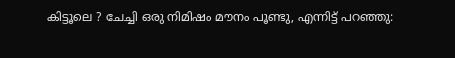കിട്ടൂലെ ? ചേച്ചി ഒരു നിമിഷം മൗനം പൂണ്ടു, എന്നിട്ട് പറഞ്ഞു: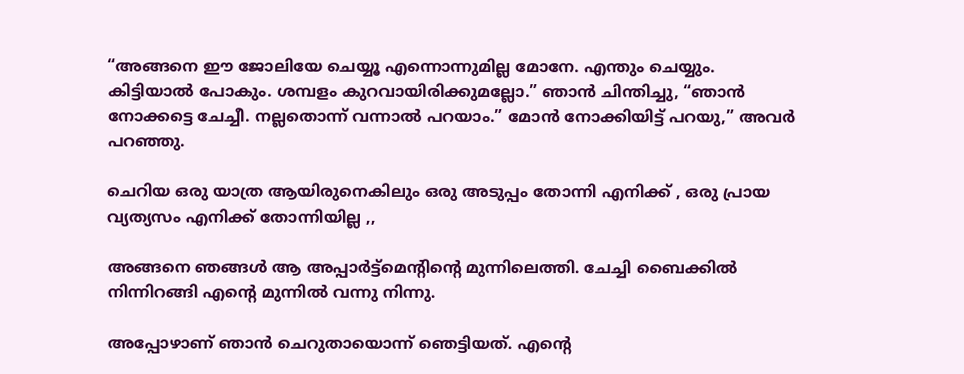“അങ്ങനെ ഈ ജോലിയേ ചെയ്യൂ എന്നൊന്നുമില്ല മോനേ. എന്തും ചെയ്യും. കിട്ടിയാൽ പോകും. ശമ്പളം കുറവായിരിക്കുമല്ലോ.” ഞാൻ ചിന്തിച്ചു, “ഞാൻ നോക്കട്ടെ ചേച്ചീ. നല്ലതൊന്ന് വന്നാൽ പറയാം.” മോൻ നോക്കിയിട്ട് പറയു,” അവർ പറഞ്ഞു.

ചെറിയ ഒരു യാത്ര ആയിരുനെകിലും ഒരു അടുപ്പം തോന്നി എനിക്ക് , ഒരു പ്രായ വ്യത്യസം എനിക്ക് തോന്നിയില്ല ,,

അങ്ങനെ ഞങ്ങൾ ആ അപ്പാർട്ട്മെൻ്റിൻ്റെ മുന്നിലെത്തി. ചേച്ചി ബൈക്കിൽ നിന്നിറങ്ങി എൻ്റെ മുന്നിൽ വന്നു നിന്നു.

അപ്പോഴാണ് ഞാൻ ചെറുതായൊന്ന് ഞെട്ടിയത്. എൻ്റെ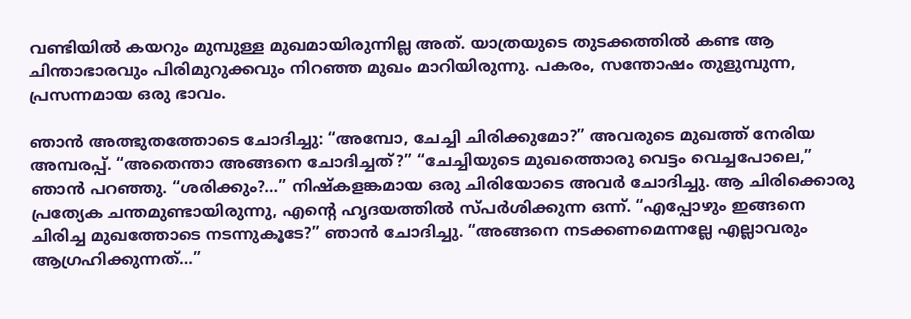വണ്ടിയിൽ കയറും മുമ്പുള്ള മുഖമായിരുന്നില്ല അത്. യാത്രയുടെ തുടക്കത്തിൽ കണ്ട ആ ചിന്താഭാരവും പിരിമുറുക്കവും നിറഞ്ഞ മുഖം മാറിയിരുന്നു. പകരം, സന്തോഷം തുളുമ്പുന്ന, പ്രസന്നമായ ഒരു ഭാവം.

ഞാൻ അത്ഭുതത്തോടെ ചോദിച്ചു: “അമ്പോ, ചേച്ചി ചിരിക്കുമോ?” അവരുടെ മുഖത്ത് നേരിയ അമ്പരപ്പ്. “അതെന്താ അങ്ങനെ ചോദിച്ചത്?” “ചേച്ചിയുടെ മുഖത്തൊരു വെട്ടം വെച്ചപോലെ,” ഞാൻ പറഞ്ഞു. “ശരിക്കും?…” നിഷ്കളങ്കമായ ഒരു ചിരിയോടെ അവർ ചോദിച്ചു. ആ ചിരിക്കൊരു പ്രത്യേക ചന്തമുണ്ടായിരുന്നു, എൻ്റെ ഹൃദയത്തിൽ സ്പർശിക്കുന്ന ഒന്ന്. “എപ്പോഴും ഇങ്ങനെ ചിരിച്ച മുഖത്തോടെ നടന്നുകൂടേ?” ഞാൻ ചോദിച്ചു. “അങ്ങനെ നടക്കണമെന്നല്ലേ എല്ലാവരും ആഗ്രഹിക്കുന്നത്…”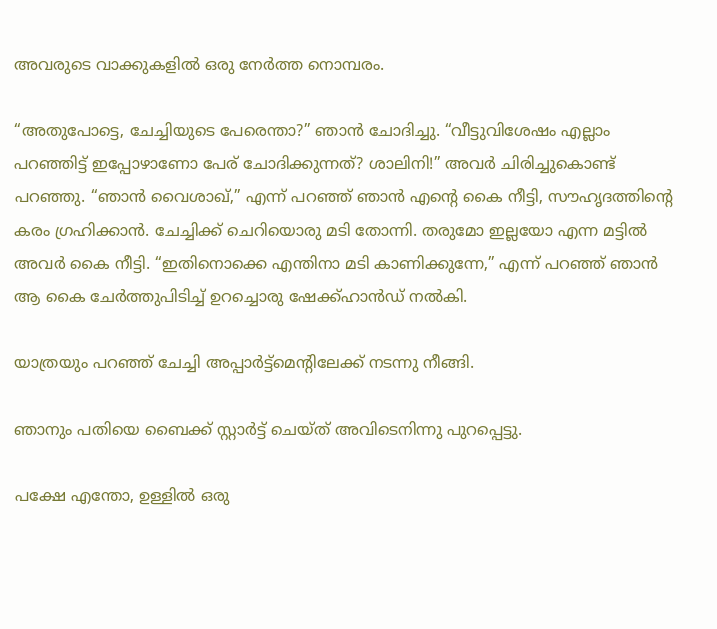അവരുടെ വാക്കുകളിൽ ഒരു നേർത്ത നൊമ്പരം.

“അതുപോട്ടെ, ചേച്ചിയുടെ പേരെന്താ?” ഞാൻ ചോദിച്ചു. “വീട്ടുവിശേഷം എല്ലാം പറഞ്ഞിട്ട് ഇപ്പോഴാണോ പേര് ചോദിക്കുന്നത്? ശാലിനി!” അവർ ചിരിച്ചുകൊണ്ട് പറഞ്ഞു. “ഞാൻ വൈശാഖ്,” എന്ന് പറഞ്ഞ് ഞാൻ എൻ്റെ കൈ നീട്ടി, സൗഹൃദത്തിൻ്റെ കരം ഗ്രഹിക്കാൻ. ചേച്ചിക്ക് ചെറിയൊരു മടി തോന്നി. തരുമോ ഇല്ലയോ എന്ന മട്ടിൽ അവർ കൈ നീട്ടി. “ഇതിനൊക്കെ എന്തിനാ മടി കാണിക്കുന്നേ,” എന്ന് പറഞ്ഞ് ഞാൻ ആ കൈ ചേർത്തുപിടിച്ച് ഉറച്ചൊരു ഷേക്ക്‌ഹാൻഡ് നൽകി.

യാത്രയും പറഞ്ഞ് ചേച്ചി അപ്പാർട്ട്മെൻ്റിലേക്ക് നടന്നു നീങ്ങി.

ഞാനും പതിയെ ബൈക്ക് സ്റ്റാർട്ട് ചെയ്ത് അവിടെനിന്നു പുറപ്പെട്ടു.

പക്ഷേ എന്തോ, ഉള്ളിൽ ഒരു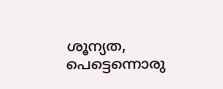ശൂന്യത, പെട്ടെന്നൊരു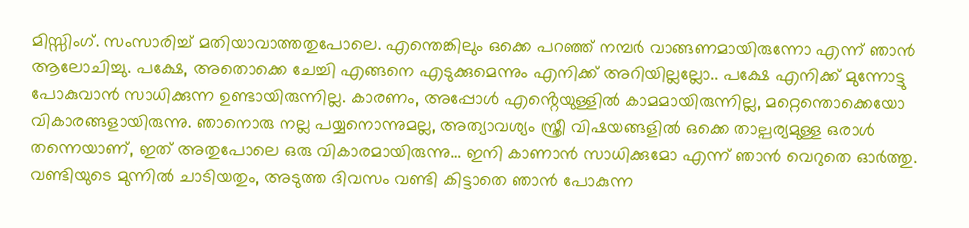മിസ്സിംഗ്. സംസാരിച്ച് മതിയാവാത്തതുപോലെ. എന്തെങ്കിലും ഒക്കെ പറഞ്ഞ് നമ്പർ വാങ്ങണമായിരുന്നോ എന്ന് ഞാൻ ആലോചിച്ചു. പക്ഷേ, അതൊക്കെ ചേച്ചി എങ്ങനെ എടുക്കുമെന്നും എനിക്ക് അറിയില്ലല്ലോ.. പക്ഷേ എനിക്ക് മുന്നോട്ടു പോകുവാൻ സാധിക്കുന്ന ഉണ്ടായിരുന്നില്ല. കാരണം, അപ്പോൾ എൻ്റെയുള്ളിൽ കാമമായിരുന്നില്ല, മറ്റെന്തൊക്കെയോ വികാരങ്ങളായിരുന്നു. ഞാനൊരു നല്ല പയ്യനൊന്നുമല്ല, അത്യാവശ്യം സ്ത്രീ വിഷയങ്ങളിൽ ഒക്കെ താല്പര്യമുള്ള ഒരാൾ തന്നെയാണ്, ഇത് അതുപോലെ ഒരു വികാരമായിരുന്നു… ഇനി കാണാൻ സാധിക്കുമോ എന്ന് ഞാൻ വെറുതെ ഓർത്തു. വണ്ടിയുടെ മുന്നിൽ ചാടിയതും, അടുത്ത ദിവസം വണ്ടി കിട്ടാതെ ഞാൻ പോകുന്ന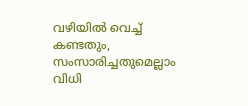വഴിയിൽ വെച്ച് കണ്ടതും, സംസാരിച്ചതുമെല്ലാം വിധി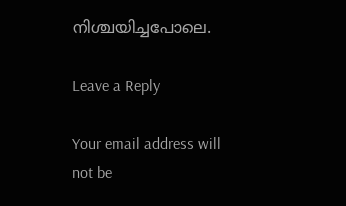നിശ്ചയിച്ചപോലെ.

Leave a Reply

Your email address will not be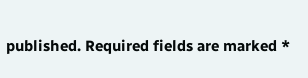published. Required fields are marked *